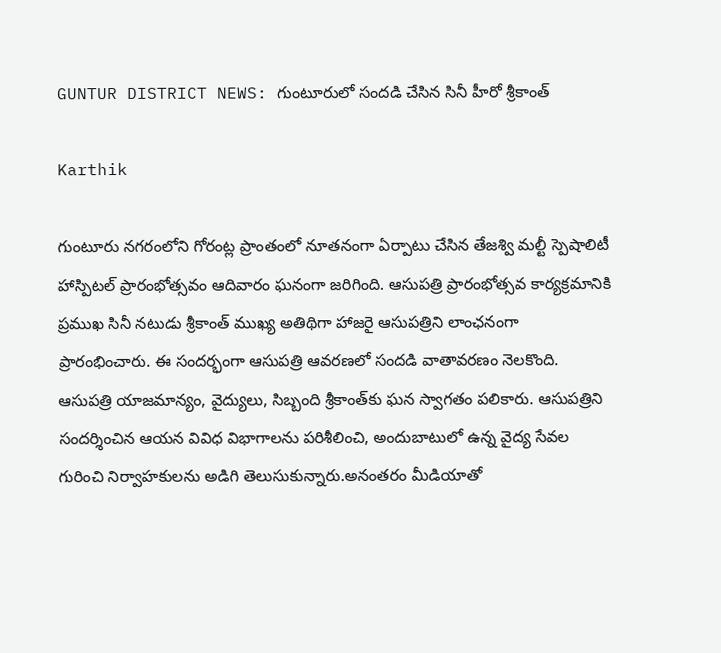GUNTUR DISTRICT NEWS: గుంటూరులో సందడి చేసిన సినీ హీరో శ్రీకాంత్

Karthik

గుంటూరు నగరంలోని గోరంట్ల ప్రాంతంలో నూతనంగా ఏర్పాటు చేసిన తేజశ్వి మల్టీ స్పెషాలిటీ హాస్పిటల్ ప్రారంభోత్సవం ఆదివారం ఘనంగా జరిగింది. ఆసుపత్రి ప్రారంభోత్సవ కార్యక్రమానికి ప్రముఖ సినీ నటుడు శ్రీకాంత్ ముఖ్య అతిథిగా హాజరై ఆసుపత్రిని లాంఛనంగా ప్రారంభించారు. ఈ సందర్భంగా ఆసుపత్రి ఆవరణలో సందడి వాతావరణం నెలకొంది. ఆసుపత్రి యాజమాన్యం, వైద్యులు, సిబ్బంది శ్రీకాంత్‌కు ఘన స్వాగతం పలికారు. ఆసుపత్రిని సందర్శించిన ఆయన వివిధ విభాగాలను పరిశీలించి, అందుబాటులో ఉన్న వైద్య సేవల గురించి నిర్వాహకులను అడిగి తెలుసుకున్నారు.అనంతరం మీడియాతో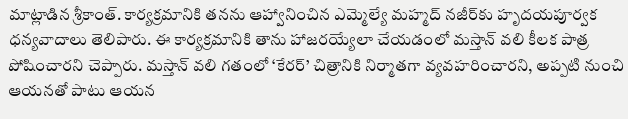మాట్లాడిన శ్రీకాంత్. కార్యక్రమానికి తనను ఆహ్వానించిన ఎమ్మెల్యే మహ్మద్ నజీర్‌కు హృదయపూర్వక ధన్యవాదాలు తెలిపారు. ఈ కార్యక్రమానికి తాను హాజరయ్యేలా చేయడంలో మస్తాన్ వలి కీలక పాత్ర పోషించారని చెప్పారు. మస్తాన్ వలి గతంలో ‘కేరర్’ చిత్రానికి నిర్మాతగా వ్యవహరించారని, అప్పటి నుంచి ఆయనతో పాటు ఆయన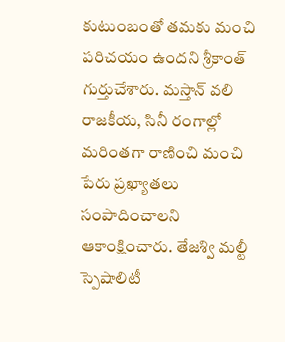కుటుంబంతో తమకు మంచి పరిచయం ఉందని శ్రీకాంత్ గుర్తుచేశారు. మస్తాన్ వలి రాజకీయ, సినీ రంగాల్లో మరింతగా రాణించి మంచి పేరు ప్రఖ్యాతలు సంపాదించాలని ఆకాంక్షించారు. తేజశ్వి మల్టీ స్పెషాలిటీ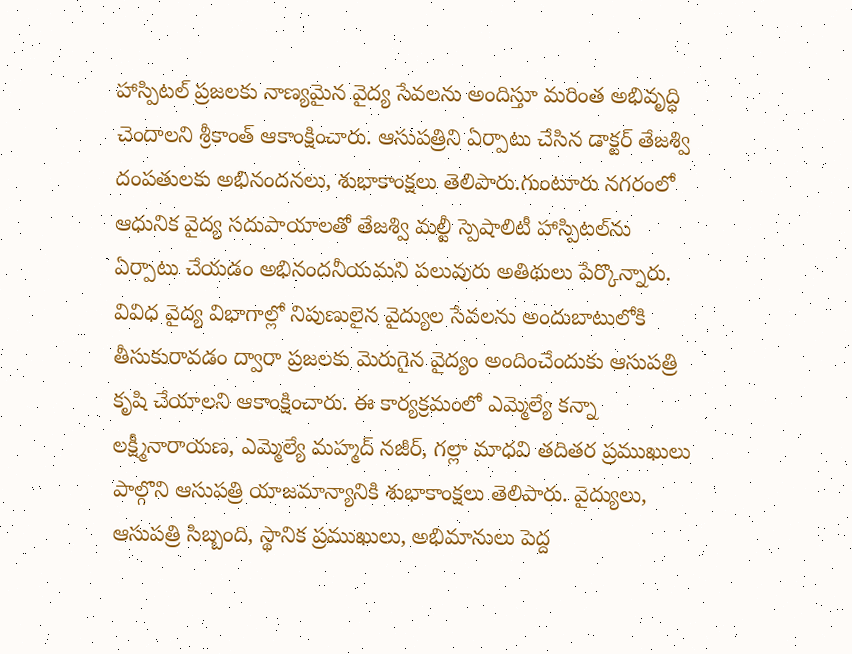హాస్పిటల్ ప్రజలకు నాణ్యమైన వైద్య సేవలను అందిస్తూ మరింత అభివృద్ధి చెందాలని శ్రీకాంత్ ఆకాంక్షించారు. ఆసుపత్రిని ఏర్పాటు చేసిన డాక్టర్ తేజశ్వి దంపతులకు అభినందనలు, శుభాకాంక్షలు తెలిపారు.గుంటూరు నగరంలో ఆధునిక వైద్య సదుపాయాలతో తేజశ్వి మల్టీ స్పెషాలిటీ హాస్పిటల్‌ను ఏర్పాటు చేయడం అభినందనీయమని పలువురు అతిథులు పేర్కొన్నారు. వివిధ వైద్య విభాగాల్లో నిపుణులైన వైద్యుల సేవలను అందుబాటులోకి తీసుకురావడం ద్వారా ప్రజలకు మెరుగైన వైద్యం అందించేందుకు ఆసుపత్రి కృషి చేయాలని ఆకాంక్షించారు. ఈ కార్యక్రమంలో ఎమ్మెల్యే కన్నా లక్ష్మీనారాయణ, ఎమ్మెల్యే మహ్మద్ నజీర్, గల్లా మాధవి తదితర ప్రముఖులు పాల్గొని ఆసుపత్రి యాజమాన్యానికి శుభాకాంక్షలు తెలిపారు. వైద్యులు, ఆసుపత్రి సిబ్బంది, స్థానిక ప్రముఖులు, అభిమానులు పెద్ద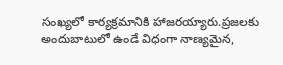సంఖ్యలో కార్యక్రమానికి హాజరయ్యారు.ప్రజలకు అందుబాటులో ఉండే విధంగా నాణ్యమైన,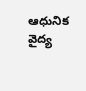ఆధునిక వైద్య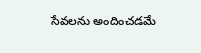సేవలను అందించడమే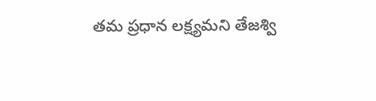తమ ప్రధాన లక్ష్యమని తేజశ్వి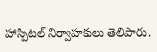హాస్పిటల్ నిర్వాహకులు తెలిపారు.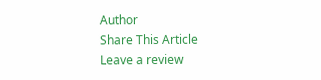Author
Share This Article
Leave a review